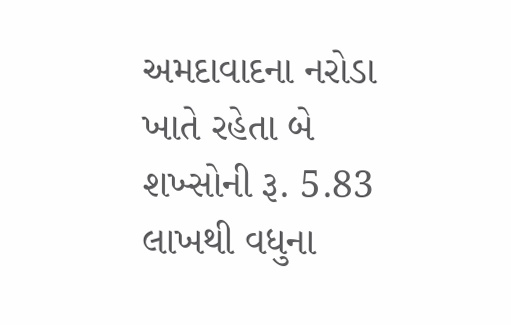અમદાવાદના નરોડા ખાતે રહેતા બે શખ્સોની રૂ. 5.83 લાખથી વધુના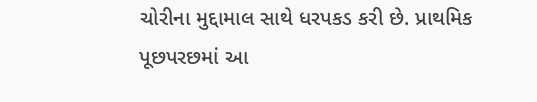ચોરીના મુદ્દામાલ સાથે ધરપકડ કરી છે. પ્રાથમિક પૂછપરછમાં આ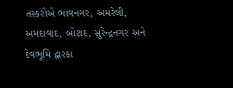તસ્કરોએ ભાવનગર, અમરેલી, અમદાવાદ, બોટાદ, સુરેન્દ્રનગર અને દેવભૂમિ દ્વારકા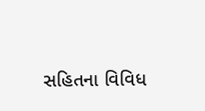સહિતના વિવિધ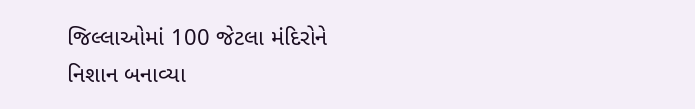જિલ્લાઓમાં 100 જેટલા મંદિરોને નિશાન બનાવ્યા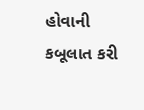હોવાની કબૂલાત કરી